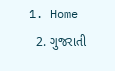1. Home
  2. ગુજરાતી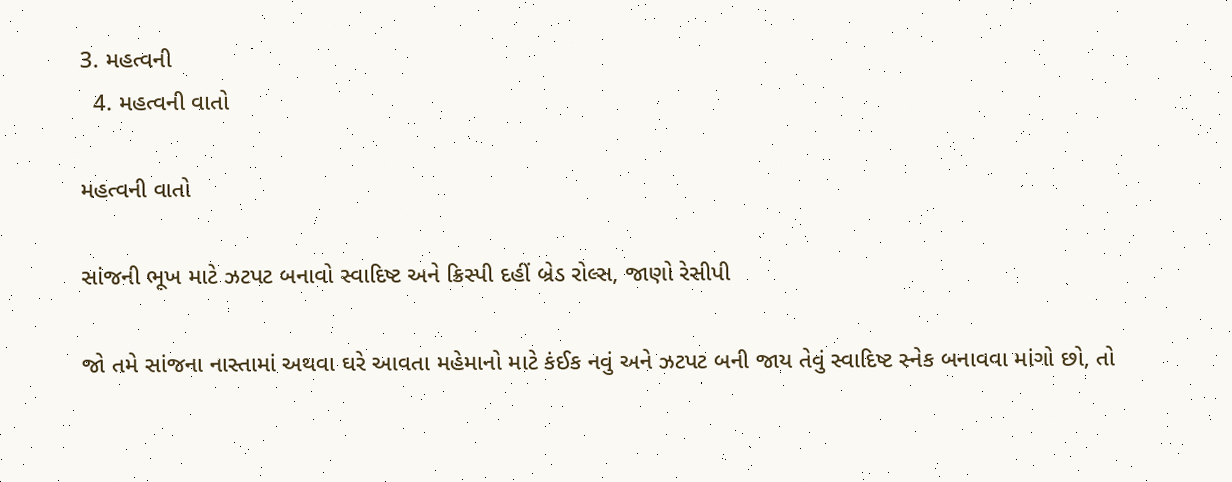3. મહત્વની
  4. મહત્વની વાતો

મહત્વની વાતો

સાંજની ભૂખ માટે ઝટપટ બનાવો સ્વાદિષ્ટ અને ક્રિસ્પી દહીં બ્રેડ રોલ્સ, જાણો રેસીપી

જો તમે સાંજના નાસ્તામાં અથવા ઘરે આવતા મહેમાનો માટે કંઈક નવું અને ઝટપટ બની જાય તેવું સ્વાદિષ્ટ સ્નેક બનાવવા માંગો છો, તો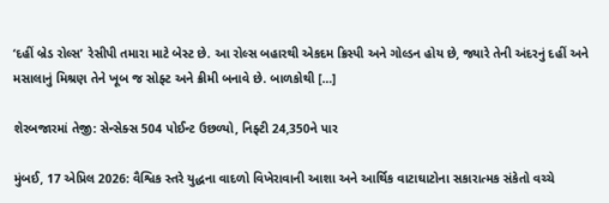‘દહીં બ્રેડ રોલ્સ’ રેસીપી તમારા માટે બેસ્ટ છે. આ રોલ્સ બહારથી એકદમ ક્રિસ્પી અને ગોલ્ડન હોય છે, જ્યારે તેની અંદરનું દહીં અને મસાલાનું મિશ્રણ તેને ખૂબ જ સોફ્ટ અને ક્રીમી બનાવે છે. બાળકોથી […]

શેરબજારમાં તેજી: સેન્સેક્સ 504 પોઈન્ટ ઉછળ્યો, નિફ્ટી 24,350ને પાર

મુંબઈ, 17 એપ્રિલ 2026: વૈશ્વિક સ્તરે યુદ્ધના વાદળો વિખેરાવાની આશા અને આર્થિક વાટાઘાટોના સકારાત્મક સંકેતો વચ્ચે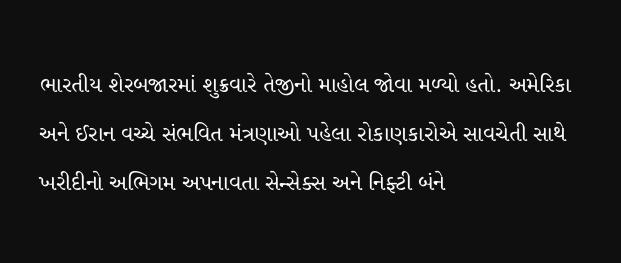ભારતીય શેરબજારમાં શુક્રવારે તેજીનો માહોલ જોવા મળ્યો હતો. અમેરિકા અને ઈરાન વચ્ચે સંભવિત મંત્રણાઓ પહેલા રોકાણકારોએ સાવચેતી સાથે ખરીદીનો અભિગમ અપનાવતા સેન્સેક્સ અને નિફ્ટી બંને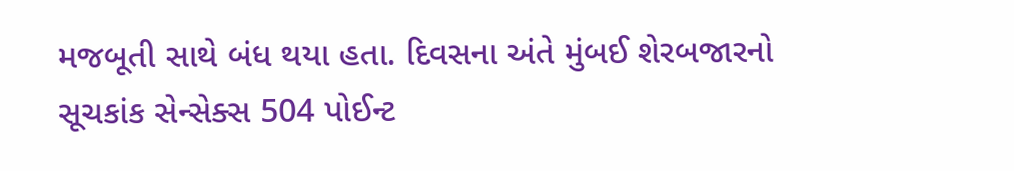મજબૂતી સાથે બંધ થયા હતા. દિવસના અંતે મુંબઈ શેરબજારનો સૂચકાંક સેન્સેક્સ 504 પોઈન્ટ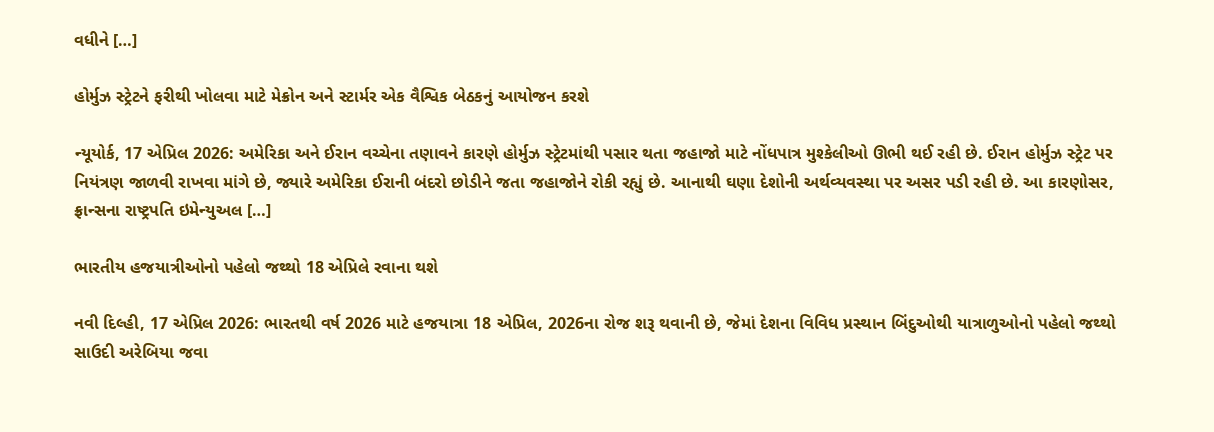વધીને […]

હોર્મુઝ સ્ટ્રેટને ફરીથી ખોલવા માટે મેક્રોન અને સ્ટાર્મર એક વૈશ્વિક બેઠકનું આયોજન કરશે

ન્યૂયોર્ક, 17 એપ્રિલ 2026: અમેરિકા અને ઈરાન વચ્ચેના તણાવને કારણે હોર્મુઝ સ્ટ્રેટમાંથી પસાર થતા જહાજો માટે નોંધપાત્ર મુશ્કેલીઓ ઊભી થઈ રહી છે. ઈરાન હોર્મુઝ સ્ટ્રેટ પર નિયંત્રણ જાળવી રાખવા માંગે છે, જ્યારે અમેરિકા ઈરાની બંદરો છોડીને જતા જહાજોને રોકી રહ્યું છે. આનાથી ઘણા દેશોની અર્થવ્યવસ્થા પર અસર પડી રહી છે. આ કારણોસર, ફ્રાન્સના રાષ્ટ્રપતિ ઇમેન્યુઅલ […]

ભારતીય હજયાત્રીઓનો પહેલો જથ્થો 18 એપ્રિલે રવાના થશે

નવી દિલ્હી, 17 એપ્રિલ 2026: ભારતથી વર્ષ 2026 માટે હજયાત્રા 18 એપ્રિલ, 2026ના રોજ શરૂ થવાની છે, જેમાં દેશના વિવિધ પ્રસ્થાન બિંદુઓથી યાત્રાળુઓનો પહેલો જથ્થો સાઉદી અરેબિયા જવા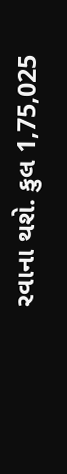રવાના થશે. કુલ 1,75,025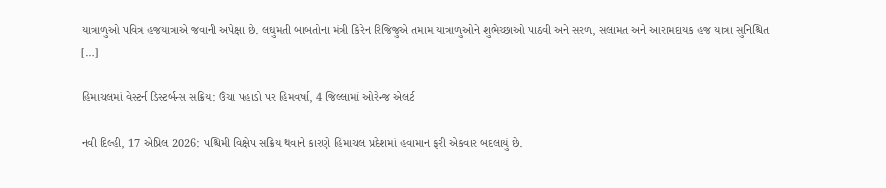યાત્રાળુઓ પવિત્ર હજયાત્રાએ જવાની અપેક્ષા છે. લઘુમતી બાબતોના મંત્રી કિરેન રિજિજુએ તમામ યાત્રાળુઓને શુભેચ્છાઓ પાઠવી અને સરળ, સલામત અને આરામદાયક હજ યાત્રા સુનિશ્ચિત […]

હિમાચલમાં વેસ્ટર્ન ડિસ્ટર્બન્સ સક્રિય: ઉંચા પહાડો પર હિમવર્ષા, 4 જિલ્લામાં ઓરેન્જ એલર્ટ

નવી દિલ્હી, 17 એપ્રિલ 2026: પશ્ચિમી વિક્ષેપ સક્રિય થવાને કારણે હિમાચલ પ્રદેશમાં હવામાન ફરી એકવાર બદલાયું છે.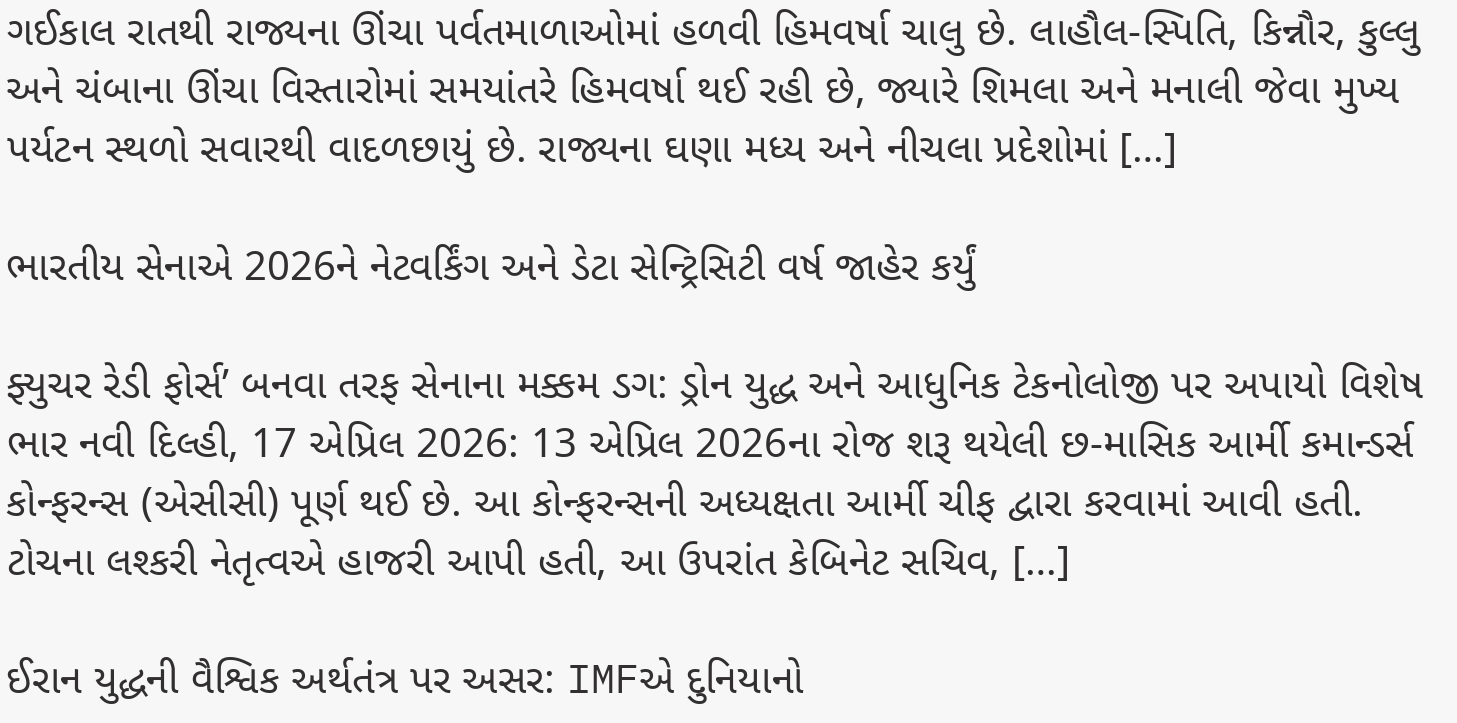ગઈકાલ રાતથી રાજ્યના ઊંચા પર્વતમાળાઓમાં હળવી હિમવર્ષા ચાલુ છે. લાહૌલ-સ્પિતિ, કિન્નૌર, કુલ્લુ અને ચંબાના ઊંચા વિસ્તારોમાં સમયાંતરે હિમવર્ષા થઈ રહી છે, જ્યારે શિમલા અને મનાલી જેવા મુખ્ય પર્યટન સ્થળો સવારથી વાદળછાયું છે. રાજ્યના ઘણા મધ્ય અને નીચલા પ્રદેશોમાં […]

ભારતીય સેનાએ 2026ને નેટવર્કિંગ અને ડેટા સેન્ટ્રિસિટી વર્ષ જાહેર કર્યું

ફ્યુચર રેડી ફોર્સ’ બનવા તરફ સેનાના મક્કમ ડગ: ડ્રોન યુદ્ધ અને આધુનિક ટેકનોલોજી પર અપાયો વિશેષ ભાર નવી દિલ્હી, 17 એપ્રિલ 2026: 13 એપ્રિલ 2026ના રોજ શરૂ થયેલી છ-માસિક આર્મી કમાન્ડર્સ કોન્ફરન્સ (એસીસી) પૂર્ણ થઈ છે. આ કોન્ફરન્સની અધ્યક્ષતા આર્મી ચીફ દ્વારા કરવામાં આવી હતી. ટોચના લશ્કરી નેતૃત્વએ હાજરી આપી હતી, આ ઉપરાંત કેબિનેટ સચિવ, […]

ઈરાન યુદ્ધની વૈશ્વિક અર્થતંત્ર પર અસર: IMFએ દુનિયાનો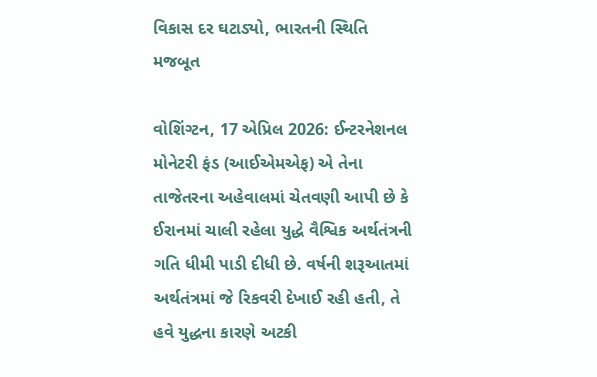વિકાસ દર ઘટાડ્યો, ભારતની સ્થિતિ મજબૂત

વોશિંગ્ટન, 17 એપ્રિલ 2026: ઈન્ટરનેશનલ મોનેટરી ફંડ (આઈએમએફ) એ તેના તાજેતરના અહેવાલમાં ચેતવણી આપી છે કે ઈરાનમાં ચાલી રહેલા યુદ્ધે વૈશ્વિક અર્થતંત્રની ગતિ ધીમી પાડી દીધી છે. વર્ષની શરૂઆતમાં અર્થતંત્રમાં જે રિકવરી દેખાઈ રહી હતી, તે હવે યુદ્ધના કારણે અટકી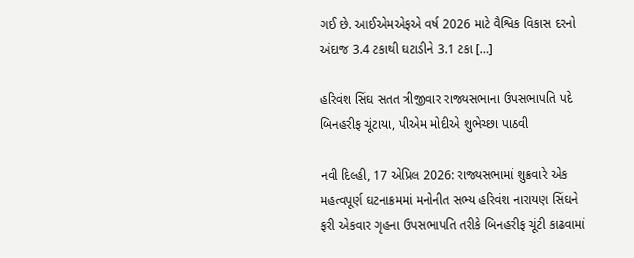ગઈ છે. આઈએમએફએ વર્ષ 2026 માટે વૈશ્વિક વિકાસ દરનો અંદાજ 3.4 ટકાથી ઘટાડીને 3.1 ટકા […]

હરિવંશ સિંઘ સતત ત્રીજીવાર રાજ્યસભાના ઉપસભાપતિ પદે બિનહરીફ ચૂંટાયા, પીએમ મોદીએ શુભેચ્છા પાઠવી

નવી દિલ્હી, 17 એપ્રિલ 2026: રાજ્યસભામાં શુક્રવારે એક મહત્વપૂર્ણ ઘટનાક્રમમાં મનોનીત સભ્ય હરિવંશ નારાયણ સિંઘને ફરી એકવાર ગૃહના ઉપસભાપતિ તરીકે બિનહરીફ ચૂંટી કાઢવામાં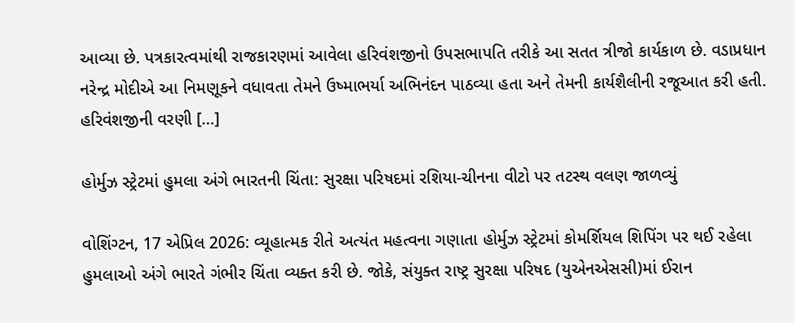આવ્યા છે. પત્રકારત્વમાંથી રાજકારણમાં આવેલા હરિવંશજીનો ઉપસભાપતિ તરીકે આ સતત ત્રીજો કાર્યકાળ છે. વડાપ્રધાન નરેન્દ્ર મોદીએ આ નિમણૂકને વધાવતા તેમને ઉષ્માભર્યા અભિનંદન પાઠવ્યા હતા અને તેમની કાર્યશૈલીની રજૂઆત કરી હતી. હરિવંશજીની વરણી […]

હોર્મુઝ સ્ટ્રેટમાં હુમલા અંગે ભારતની ચિંતા: સુરક્ષા પરિષદમાં રશિયા-ચીનના વીટો પર તટસ્થ વલણ જાળવ્યું

વોશિંગ્ટન, 17 એપ્રિલ 2026: વ્યૂહાત્મક રીતે અત્યંત મહત્વના ગણાતા હોર્મુઝ સ્ટ્રેટમાં કોમર્શિયલ શિપિંગ પર થઈ રહેલા હુમલાઓ અંગે ભારતે ગંભીર ચિંતા વ્યક્ત કરી છે. જોકે, સંયુક્ત રાષ્ટ્ર સુરક્ષા પરિષદ (યુએનએસસી)માં ઈરાન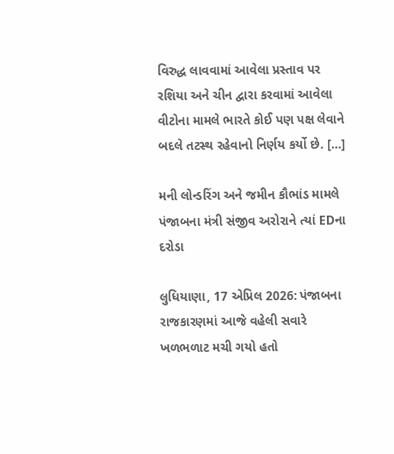વિરુદ્ધ લાવવામાં આવેલા પ્રસ્તાવ પર રશિયા અને ચીન દ્વારા કરવામાં આવેલા વીટોના મામલે ભારતે કોઈ પણ પક્ષ લેવાને બદલે તટસ્થ રહેવાનો નિર્ણય કર્યો છે. […]

મની લોન્ડરિંગ અને જમીન કૌભાંડ મામલે પંજાબના મંત્રી સંજીવ અરોરાને ત્યાં EDના દરોડા

લુધિયાણા, 17 એપ્રિલ 2026: પંજાબના રાજકારણમાં આજે વહેલી સવારે ખળભળાટ મચી ગયો હતો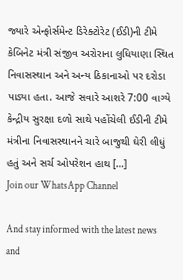જ્યારે એન્ફોર્સમેન્ટ ડિરેક્ટોરેટ (ઈડી)ની ટીમે કેબિનેટ મંત્રી સંજીવ અરોરાના લુધિયાણા સ્થિત નિવાસસ્થાન અને અન્ય ઠિકાનાઓ પર દરોડા પાડ્યા હતા. આજે સવારે આશરે 7:00 વાગ્યે કેન્દ્રીય સુરક્ષા દળો સાથે પહોંચેલી ઈડીની ટીમે મંત્રીના નિવાસસ્થાનને ચારે બાજુથી ઘેરી લીધું હતું અને સર્ચ ઓપરેશન હાથ […]
Join our WhatsApp Channel

And stay informed with the latest news and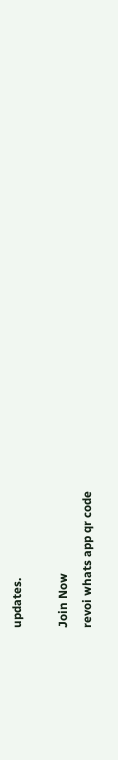updates.

Join Now
revoi whats app qr code